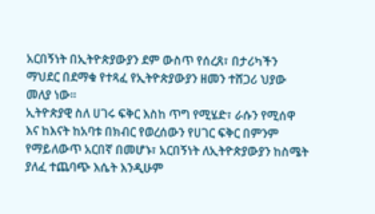አርበኝነት በኢትዮጵያውያን ደም ውስጥ የሰረጸ፣ በታሪካችን ማህደር በደማቁ የተጻፈ የኢትዮጵያውያን ዘመን ተሸጋሪ ህያው መለያ ነው።
ኢትዮጵያዊ ስለ ሀገሩ ፍቅር እስከ ጥግ የሚሄድ፣ ራሱን የሚሰዋ እና ከእናት ከአባቱ በክብር የወረሰውን የሀገር ፍቅር በምንም የማይለውጥ አርበኛ በመሆኑ፣ አርበኝነት ለኢትዮጵያውያን ከስሜት ያለፈ ተጨባጭ እሴት እንዲሁም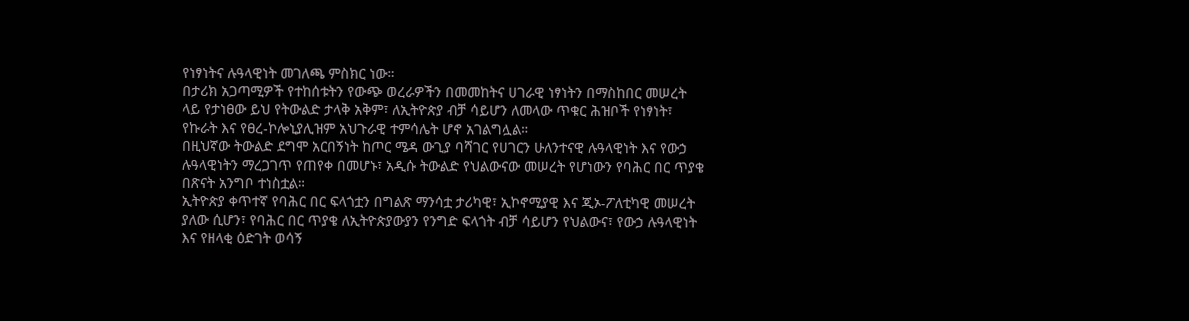የነፃነትና ሉዓላዊነት መገለጫ ምስክር ነው።
በታሪክ አጋጣሚዎች የተከሰቱትን የውጭ ወረራዎችን በመመከትና ሀገራዊ ነፃነትን በማስከበር መሠረት ላይ የታነፀው ይህ የትውልድ ታላቅ አቅም፣ ለኢትዮጵያ ብቻ ሳይሆን ለመላው ጥቁር ሕዝቦች የነፃነት፣ የኩራት እና የፀረ-ኮሎኒያሊዝም አህጉራዊ ተምሳሌት ሆኖ አገልግሏል።
በዚህኛው ትውልድ ደግሞ አርበኝነት ከጦር ሜዳ ውጊያ ባሻገር የሀገርን ሁለንተናዊ ሉዓላዊነት እና የውኃ ሉዓላዊነትን ማረጋገጥ የጠየቀ በመሆኑ፣ አዲሱ ትውልድ የህልውናው መሠረት የሆነውን የባሕር በር ጥያቄ በጽናት አንግቦ ተነስቷል።
ኢትዮጵያ ቀጥተኛ የባሕር በር ፍላጎቷን በግልጽ ማንሳቷ ታሪካዊ፣ ኢኮኖሚያዊ እና ጂኦ-ፖለቲካዊ መሠረት ያለው ሲሆን፣ የባሕር በር ጥያቄ ለኢትዮጵያውያን የንግድ ፍላጎት ብቻ ሳይሆን የህልውና፣ የውኃ ሉዓላዊነት እና የዘላቂ ዕድገት ወሳኝ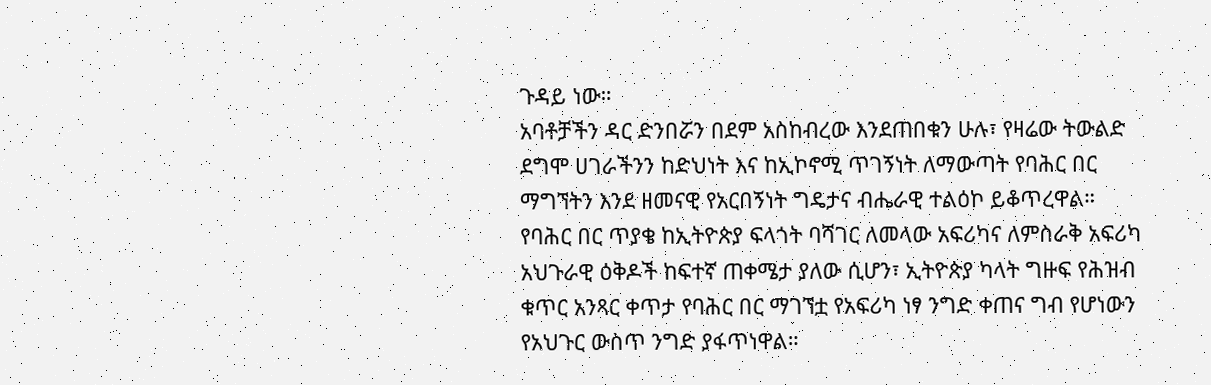ጉዳይ ነው።
አባቶቻችን ዳር ድንበሯን በደም አስከብረው እንደጠበቁን ሁሉ፣ የዛሬው ትውልድ ደግሞ ሀገራችንን ከድህነት እና ከኢኮኖሚ ጥገኝነት ለማውጣት የባሕር በር ማግኘትን እንደ ዘመናዊ የአርበኝነት ግዴታና ብሔራዊ ተልዕኮ ይቆጥረዋል።
የባሕር በር ጥያቄ ከኢትዮጵያ ፍላጎት ባሻገር ለመላው አፍሪካና ለምስራቅ አፍሪካ አህጉራዊ ዕቅዶች ከፍተኛ ጠቀሜታ ያለው ሲሆን፣ ኢትዮጵያ ካላት ግዙፍ የሕዝብ ቁጥር አንጻር ቀጥታ የባሕር በር ማገኘቷ የአፍሪካ ነፃ ንግድ ቀጠና ግብ የሆነውን የአህጉር ውስጥ ንግድ ያፋጥነዋል።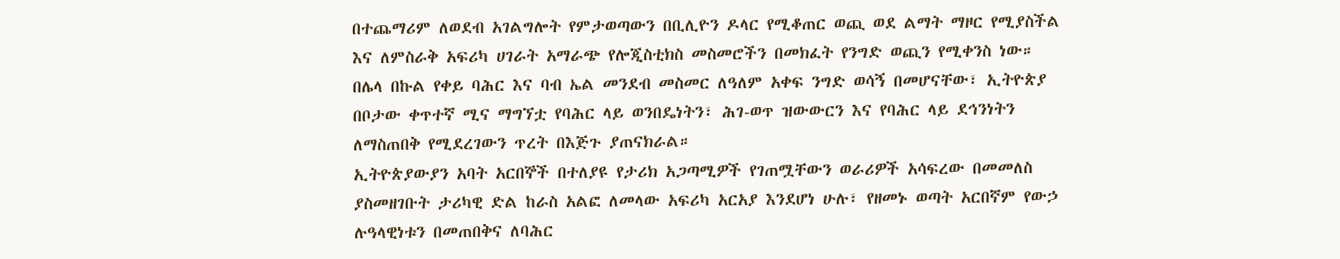በተጨማሪም ለወደብ አገልግሎት የምታወጣውን በቢሊዮን ዶላር የሚቆጠር ወጪ ወደ ልማት ማዞር የሚያስችል እና ለምስራቅ አፍሪካ ሀገራት አማራጭ የሎጂስቲክስ መስመሮችን በመክፈት የንግድ ወጪን የሚቀንስ ነው።
በሌላ በኩል የቀይ ባሕር እና ባብ ኤል መንደብ መስመር ለዓለም አቀፍ ንግድ ወሳኝ በመሆናቸው፣ ኢትዮጵያ በቦታው ቀጥተኛ ሚና ማግኘቷ የባሕር ላይ ወንበዴነትን፣ ሕገ-ወጥ ዝውውርን እና የባሕር ላይ ደኅንነትን ለማስጠበቅ የሚደረገውን ጥረት በእጅጉ ያጠናክራል።
ኢትዮጵያውያን አባት አርበኞች በተለያዩ የታሪክ አጋጣሚዎች የገጠሟቸውን ወራሪዎች አሳፍረው በመመለስ ያስመዘገቡት ታሪካዊ ድል ከራስ አልፎ ለመላው አፍሪካ አርአያ እንደሆነ ሁሉ፣ የዘመኑ ወጣት አርበኛም የውኃ ሉዓላዊነቱን በመጠበቅና ለባሕር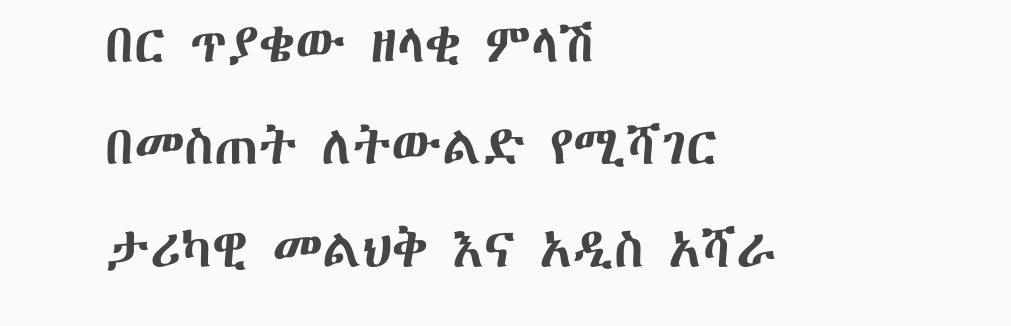በር ጥያቄው ዘላቂ ምላሽ በመስጠት ለትውልድ የሚሻገር ታሪካዊ መልህቅ እና አዲስ አሻራ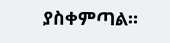ያስቀምጣል።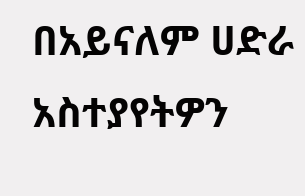በአይናለም ሀድራ
አስተያየትዎን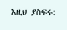እዚህ ያስፍሩ: